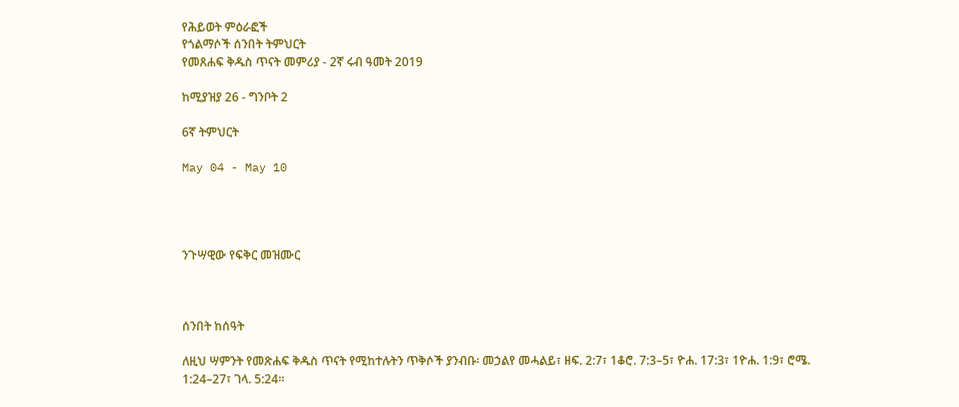የሕይወት ምዕራፎች
የጎልማሶች ሰንበት ትምህርት
የመጸሐፍ ቅዱስ ጥናት መምሪያ - 2ኛ ሩብ ዓመት 2019

ከሚያዝያ 26 - ግንቦት 2

6ኛ ትምህርት

May 04 - May 10




ንጉሣዊው የፍቅር መዝሙር



ሰንበት ከሰዓት

ለዚህ ሣምንት የመጽሐፍ ቅዱስ ጥናት የሚከተሉትን ጥቅሶች ያንብቡ፡ መኃልየ መሓልይ፣ ዘፍ. 2:7፣ 1ቆሮ. 7:3–5፣ ዮሐ. 17:3፣ 1ዮሐ. 1:9፣ ሮሜ. 1:24–27፣ ገላ. 5:24።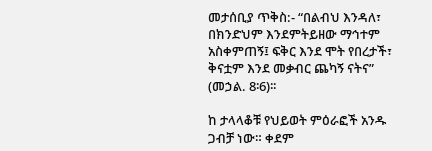መታሰቢያ ጥቅስ:- “በልብህ እንዳለ፣ በክንድህም እንደምትይዘው ማኅተም አስቀምጠኝ፤ ፍቅር እንደ ሞት የበረታች፣ ቅናቷም እንደ መቃብር ጨካኝ ናትና” (መኃል. 8፡6)፡፡

ከ ታላላቆቹ የህይወት ምዕራፎች አንዱ ጋብቻ ነው። ቀደም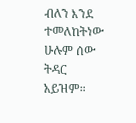ብለን እንደ ተመለከትነው ሁሉም ሰው ትዳር አይዝም።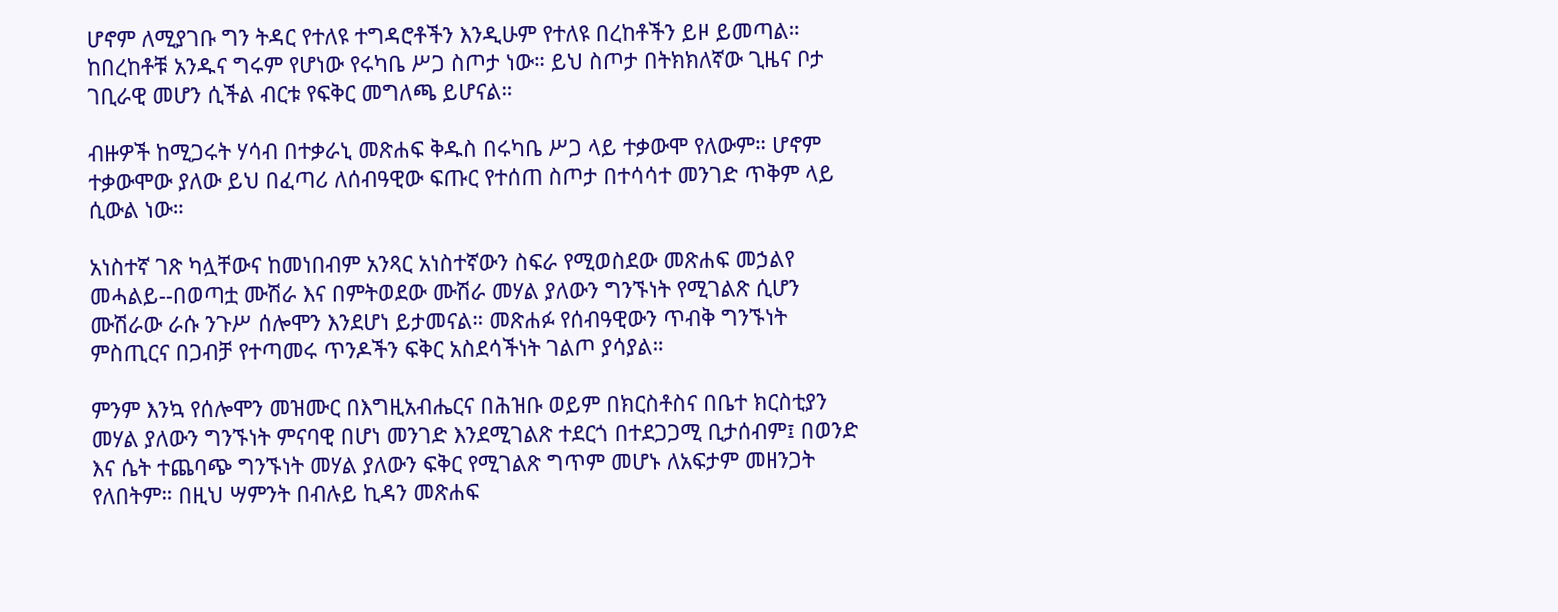ሆኖም ለሚያገቡ ግን ትዳር የተለዩ ተግዳሮቶችን እንዲሁም የተለዩ በረከቶችን ይዞ ይመጣል። ከበረከቶቹ አንዱና ግሩም የሆነው የሩካቤ ሥጋ ስጦታ ነው። ይህ ስጦታ በትክክለኛው ጊዜና ቦታ ገቢራዊ መሆን ሲችል ብርቱ የፍቅር መግለጫ ይሆናል።

ብዙዎች ከሚጋሩት ሃሳብ በተቃራኒ መጽሐፍ ቅዱስ በሩካቤ ሥጋ ላይ ተቃውሞ የለውም። ሆኖም ተቃውሞው ያለው ይህ በፈጣሪ ለሰብዓዊው ፍጡር የተሰጠ ስጦታ በተሳሳተ መንገድ ጥቅም ላይ ሲውል ነው።

አነስተኛ ገጽ ካሏቸውና ከመነበብም አንጻር አነስተኛውን ስፍራ የሚወስደው መጽሐፍ መኃልየ መሓልይ--በወጣቷ ሙሽራ እና በምትወደው ሙሽራ መሃል ያለውን ግንኙነት የሚገልጽ ሲሆን ሙሽራው ራሱ ንጉሥ ሰሎሞን እንደሆነ ይታመናል። መጽሐፉ የሰብዓዊውን ጥብቅ ግንኙነት ምስጢርና በጋብቻ የተጣመሩ ጥንዶችን ፍቅር አስደሳችነት ገልጦ ያሳያል።

ምንም እንኳ የሰሎሞን መዝሙር በእግዚአብሔርና በሕዝቡ ወይም በክርስቶስና በቤተ ክርስቲያን መሃል ያለውን ግንኙነት ምናባዊ በሆነ መንገድ እንደሚገልጽ ተደርጎ በተደጋጋሚ ቢታሰብም፤ በወንድ እና ሴት ተጨባጭ ግንኙነት መሃል ያለውን ፍቅር የሚገልጽ ግጥም መሆኑ ለአፍታም መዘንጋት የለበትም። በዚህ ሣምንት በብሉይ ኪዳን መጽሐፍ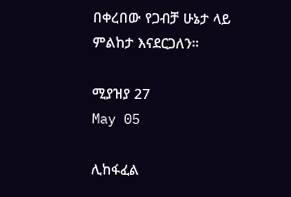በቀረበው የጋብቻ ሁኔታ ላይ ምልከታ እናደርጋለን።

ሚያዝያ 27
May 05

ሊከፋፈል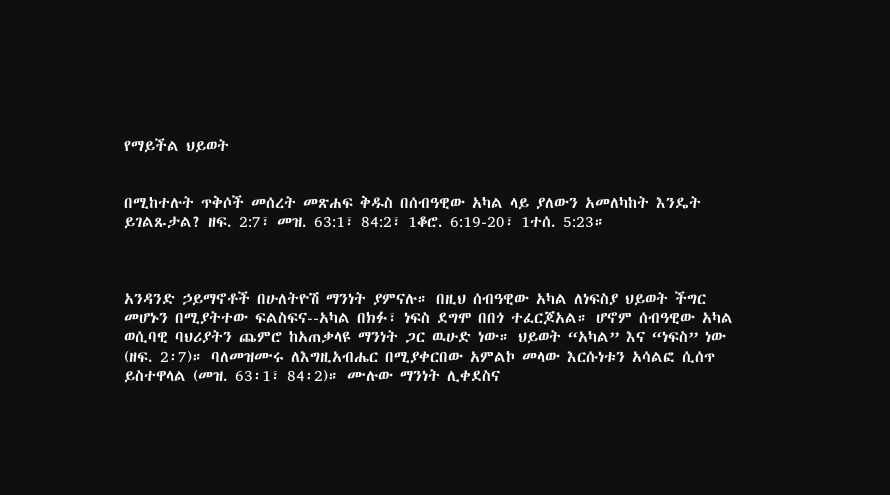የማይችል ህይወት


በሚከተሉት ጥቅሶች መሰረት መጽሐፍ ቅዱስ በሰብዓዊው አካል ላይ ያለውን አመለካከት እንዴት ይገልጹታል? ዘፍ. 2:7፣ መዝ. 63:1፣ 84:2፣ 1ቆሮ. 6:19-20፣ 1ተሰ. 5:23።



አንዳንድ ኃይማኖቶች በሁለትዮሽ ማንነት ያምናሉ። በዚህ ሰብዓዊው አካል ለነፍስያ ህይወት ችግር መሆኑን በሚያትተው ፍልስፍና--አካል በክፉ፣ ነፍስ ደግሞ በበጎ ተፈርጆአል። ሆኖም ሰብዓዊው አካል ወሲባዊ ባህሪያትን ጨምሮ ከአጠቃላዩ ማንነት ጋር ዉሁድ ነው። ህይወት “አካል” እና “ነፍስ” ነው (ዘፍ. 2፡7)። ባለመዝሙሩ ለእግዚአብሔር በሚያቀርበው አምልኮ መላው እርሱነቱን አሳልፎ ሲሰጥ ይስተዋላል (መዝ. 63፡1፣ 84፡2)። ሙሉው ማንነት ሊቀደስና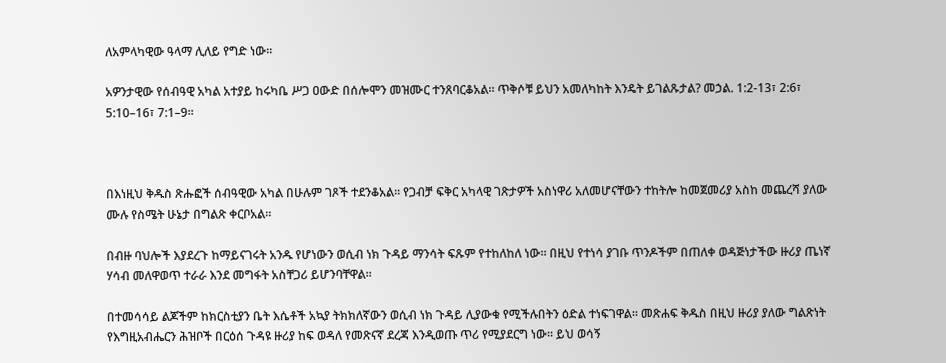ለአምላካዊው ዓላማ ሊለይ የግድ ነው።

አዎንታዊው የሰብዓዊ አካል አተያይ ከሩካቤ ሥጋ ዐውድ በሰሎሞን መዝሙር ተንጸባርቆአል። ጥቅሶቹ ይህን አመለካከት እንዴት ይገልጹታል? መኃል. 1:2-13፣ 2:6፣ 5:10–16፣ 7:1–9።



በእነዚህ ቅዱስ ጽሑፎች ሰብዓዊው አካል በሁሉም ገጾች ተደንቆአል። የጋብቻ ፍቅር አካላዊ ገጽታዎች አስነዋሪ አለመሆናቸውን ተከትሎ ከመጀመሪያ አስከ መጨረሻ ያለው ሙሉ የስሜት ሁኔታ በግልጽ ቀርቦአል።

በብዙ ባህሎች እያደረጉ ከማይናገሩት አንዱ የሆነውን ወሲብ ነክ ጉዳይ ማንሳት ፍጹም የተከለከለ ነው። በዚህ የተነሳ ያገቡ ጥንዶችም በጠለቀ ወዳጅነታችው ዙሪያ ጤነኛ ሃሳብ መለዋወጥ ተራራ እንደ መግፋት አስቸጋሪ ይሆንባቸዋል።

በተመሳሳይ ልጆችም ከክርስቲያን ቤት እሴቶች አኳያ ትክክለኛውን ወሲብ ነክ ጉዳይ ሊያውቁ የሚችሉበትን ዕድል ተነፍገዋል። መጽሐፍ ቅዱስ በዚህ ዙሪያ ያለው ግልጽነት የእግዚአብሔርን ሕዝቦች በርዕሰ ጉዳዩ ዙሪያ ከፍ ወዳለ የመጽናኛ ደረጃ እንዲወጡ ጥሪ የሚያደርግ ነው። ይህ ወሳኝ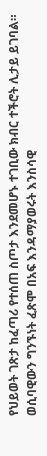የህይወት ገጽታ ከፈጣሪ የተሰጠ ስጦታ እንደመሆኑ ተገቢው ክብር ተችሮት ሊታይ ይገባል። ወሲባዊውን ግንኙነት ፈጽሞ በአፍ እንዳማያወሩት እንስሳዊ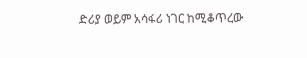ድሪያ ወይም አሳፋሪ ነገር ከሚቆጥረው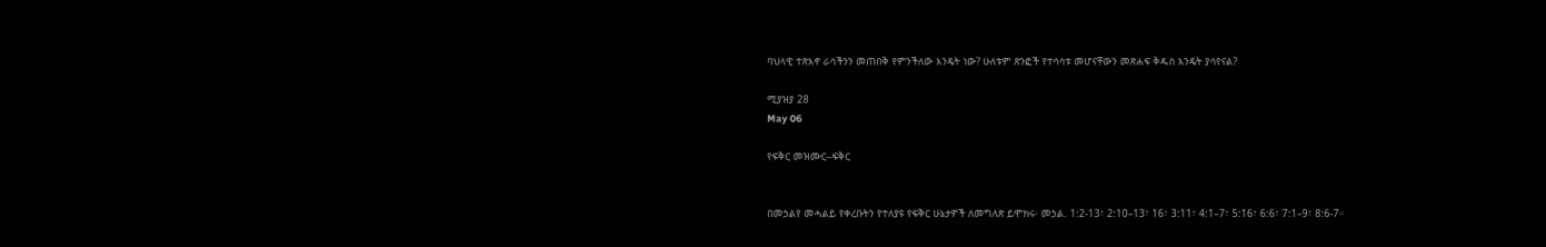ባህላዊ ተጽእኖ ራሳችንን መጠበቅ የምንችለው እንዴት ነው? ሁለቱም ጽንፎች የተሳሳቱ መሆናቸውን መጽሐፍ ቅዱስ እንዴት ያሳየናል?

ሚያዝያ 28
May 06

የፍቅር መዝሙር--ፍቅር


በመኃልየ መሓልይ የቀረቡትን የተለያዩ የፍቅር ሁኔታዎች ለመግለጽ ይሞክሩ፡ መኃል. 1:2-13፣ 2:10–13፣ 16፣ 3:11፣ 4:1–7፣ 5:16፣ 6:6፣ 7:1–9፣ 8:6-7።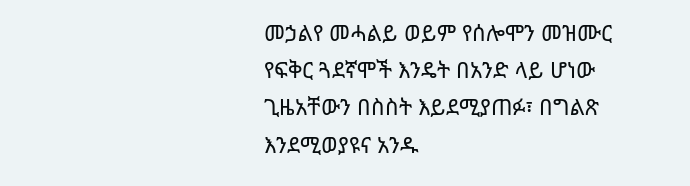መኃልየ መሓልይ ወይም የሰሎሞን መዝሙር የፍቅር ጓደኛሞች እንዴት በአንድ ላይ ሆነው ጊዜአቸውን በስስት እይደሚያጠፉ፣ በግልጽ እንደሚወያዩና አንዱ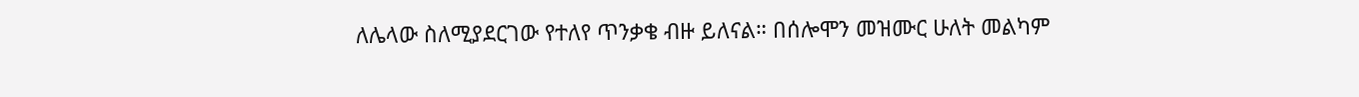ለሌላው ስለሚያደርገው የተለየ ጥንቃቄ ብዙ ይለናል። በሰሎሞን መዝሙር ሁለት መልካም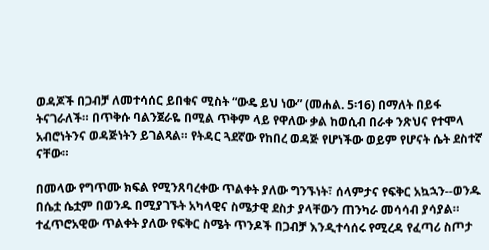ወዳጆች በጋብቻ ለመተሳሰር ይበቁና ሚስት “ውዴ ይህ ነው” (መሐል. 5፡16) በማለት በይፋ ትናገራለች። በጥቅሱ ባልንጀራዬ በሚል ጥቅም ላይ የዋለው ቃል ከወሲብ በራቀ ንጽህና የተሞላ አብሮነትንና ወዳጅነትን ይገልጻል። የትዳር ጓደኛው የከበረ ወዳጅ የሆነችው ወይም የሆናት ሴት ደስተኛ ናቸው።

በመላው የግጥሙ ክፍል የሚንጸባረቀው ጥልቀት ያለው ግንኙነት፣ ሰላምታና የፍቅር አኳኋን--ወንዱ በሴቷ ሴቷም በወንዱ በሚያገኙት አካላዊና ስሜታዊ ደስታ ያላቸውን ጠንካራ መሳሳብ ያሳያል። ተፈጥሮአዊው ጥልቀት ያለው የፍቅር ስሜት ጥንዶች በጋብቻ እንዲተሳሰሩ የሚረዳ የፈጣሪ ስጦታ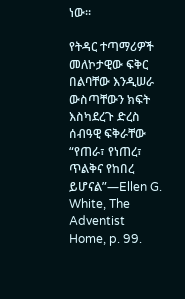ነው።

የትዳር ተጣማሪዎች መለኮታዊው ፍቅር በልባቸው እንዲሠራ ውስጣቸውን ክፍት እስካደረጉ ድረስ ሰብዓዊ ፍቅራቸው “የጠራ፣ የነጠረ፣ ጥልቅና የከበረ ይሆናል”—Ellen G. White, The Adventist Home, p. 99.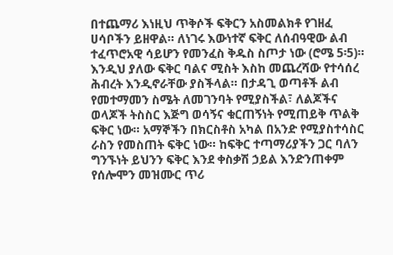በተጨማሪ እነዚህ ጥቅሶች ፍቅርን አስመልክቶ የገዘፈ ሀሳቦችን ይዘዋል። ለነገሩ እውነተኛ ፍቅር ለሰብዓዊው ልብ ተፈጥሮአዊ ሳይሆን የመንፈስ ቅዱስ ስጦታ ነው (ሮሜ 5፡5)። እንዲህ ያለው ፍቅር ባልና ሚስት እስከ መጨረሻው የተሳሰረ ሕብረት እንዲኖራቸው ያስችላል። በታዳጊ ወጣቶች ልብ የመተማመን ስሜት ለመገንባት የሚያስችል፣ ለልጆችና ወላጆች ትስስር እጅግ ወሳኝና ቁርጠኝነት የሚጠይቅ ጥልቅ ፍቅር ነው። አማኞችን በክርስቶስ አካል በአንድ የሚያስተሳስር ራስን የመስጠት ፍቅር ነው። ከፍቅር ተጣማሪያችን ጋር ባለን ግንኙነት ይህንን ፍቅር እንደ ቀስቃሽ ኃይል እንድንጠቀም የሰሎሞን መዝሙር ጥሪ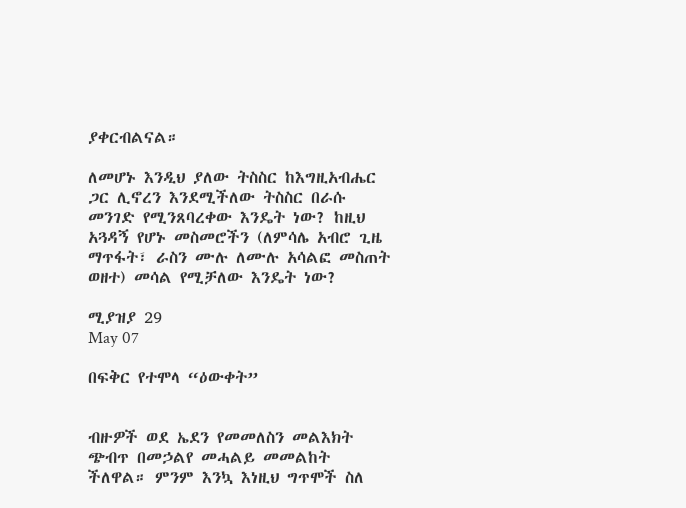ያቀርብልናል።

ለመሆኑ እንዲህ ያለው ትስስር ከእግዚአብሔር ጋር ሊኖረን እንደሚችለው ትስስር በራሱ መንገድ የሚንጸባረቀው እንዴት ነው? ከዚህ አጓዳኝ የሆኑ መስመሮችን (ለምሳሌ አብሮ ጊዜ ማጥፋት፣ ራስን ሙሉ ለሙሉ አሳልፎ መስጠት ወዘተ) መሳል የሚቻለው እንዴት ነው?

ሚያዝያ 29
May 07

በፍቅር የተሞላ “ዕውቀት”


ብዙዎች ወደ ኤደን የመመለስን መልእክት ጭብጥ በመኃልየ መሓልይ መመልከት ችለዋል። ምንም እንኳ እነዚህ ግጥሞች ስለ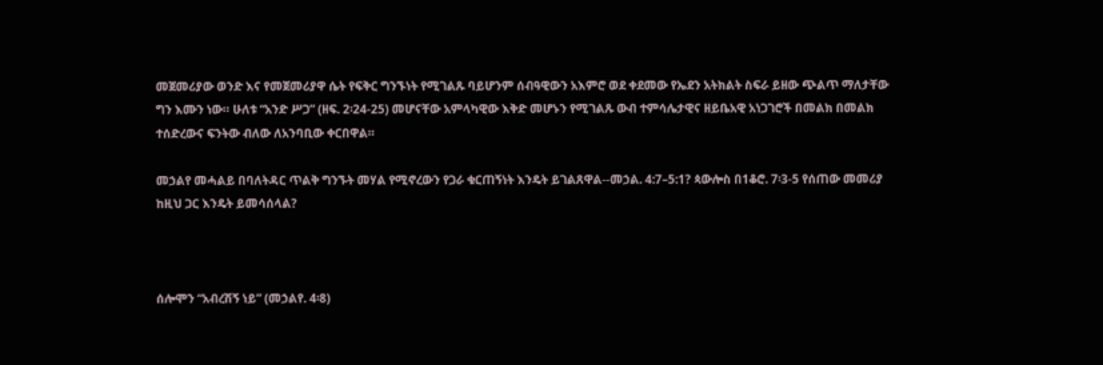መጀመሪያው ወንድ እና የመጀመሪያዋ ሴት የፍቅር ግንኙነት የሚገልጹ ባይሆንም ሰብዓዊውን አእምሮ ወደ ቀደመው የኤደን አትክልት ስፍራ ይዘው ጭልጥ ማለታቸው ግን እሙን ነው። ሁለቱ “አንድ ሥጋ” (ዘፍ. 2፡24-25) መሆናቸው አምላካዊው እቅድ መሆኑን የሚገልጹ ውብ ተምሳሌታዊና ዘይቤአዊ አነጋገሮች በመልክ በመልክ ተሰድረውና ፍንትው ብለው ለአንባቢው ቀርበዋል።

መኃልየ መሓልይ በባለትዳር ጥልቅ ግንኙት መሃል የሚኖረውን የጋራ ቁርጠኝነት እንዴት ይገልጸዋል--መኃል. 4:7–5:1? ጳውሎስ በ1ቆሮ. 7፡3-5 የሰጠው መመሪያ ከዚህ ጋር እንዴት ይመሳሰላል?



ሰሎሞን “አብረሽኝ ነይ” (መኃልየ. 4፡8)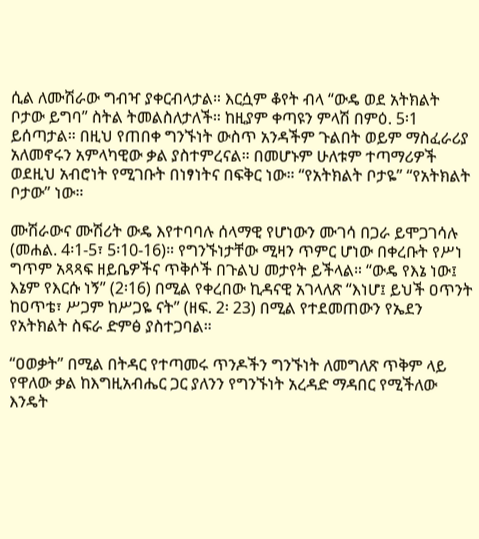ሲል ለሙሽራው ግብዣ ያቀርብላታል። እርሷም ቆየት ብላ “ውዴ ወደ አትክልት ቦታው ይግባ” ስትል ትመልስለታለች። ከዚያም ቀጣዩን ምላሽ በምዕ. 5፡1 ይሰጣታል። በዚህ የጠበቀ ግንኙነት ውስጥ አንዳችም ጉልበት ወይም ማስፈራሪያ አለመኖሩን አምላካዊው ቃል ያስተምረናል። በመሆኑም ሁለቱም ተጣማሪዎች ወደዚህ አብሮነት የሚገቡት በነፃነትና በፍቅር ነው። “የአትክልት ቦታዬ” “የአትክልት ቦታው” ነው።

ሙሽራውና ሙሽሪት ውዴ እየተባባሉ ሰላማዊ የሆነውን ሙገሳ በጋራ ይሞጋገሳሉ (መሐል. 4፡1-5፣ 5፡10-16)። የግንኙነታቸው ሚዛን ጥምር ሆነው በቀረቡት የሥነ ግጥም አጻጻፍ ዘይቤዎችና ጥቅሶች በጉልህ መታየት ይችላል። “ውዴ የእኔ ነው፤ እኔም የእርሱ ነኝ” (2፡16) በሚል የቀረበው ኪዳናዊ አገላለጽ “እነሆ፤ ይህች ዐጥንት ከዐጥቴ፣ ሥጋም ከሥጋዬ ናት” (ዘፍ. 2፡ 23) በሚል የተደመጠውን የኤደን የአትክልት ስፍራ ድምፅ ያስተጋባል።

“ዐወቃት” በሚል በትዳር የተጣመሩ ጥንዶችን ግንኙነት ለመግለጽ ጥቅም ላይ የዋለው ቃል ከእግዚአብሔር ጋር ያለንን የግንኙነት አረዳድ ማዳበር የሚችለው እንዴት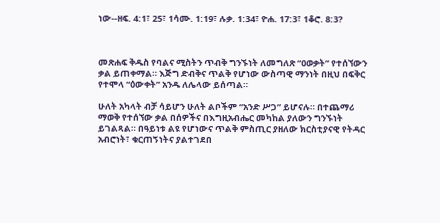ነው--ዘፍ. 4:1፣ 25፣ 1ሳሙ. 1:19፣ ሉቃ. 1:34፣ ዮሐ. 17:3፣ 1ቆሮ. 8:3?



መጽሐፍ ቅዱስ የባልና ሚስትን ጥብቅ ግንኙነት ለመግለጽ “ዐወቃት” የተሰኘውን ቃል ይጠቀማል። እጅግ ድብቅና ጥልቅ የሆነው ውስጣዊ ማንነት በዚህ በፍቅር የተሞላ “ዕውቀት” አንዱ ለሌላው ይሰጣል።

ሁለት አካላት ብቻ ሳይሆን ሁለት ልቦችም “አንድ ሥጋ” ይሆናሉ። በተጨማሪ ማወቅ የተሰኘው ቃል በሰዎችና በእግዚአብሔር መካከል ያለውን ግንኙነት ይገልጻል። በዓይነቱ ልዩ የሆነውና ጥልቅ ምስጢር ያዘለው ክርስቲያናዊ የትዳር አብሮነት፣ ቁርጠኝነትና ያልተገደበ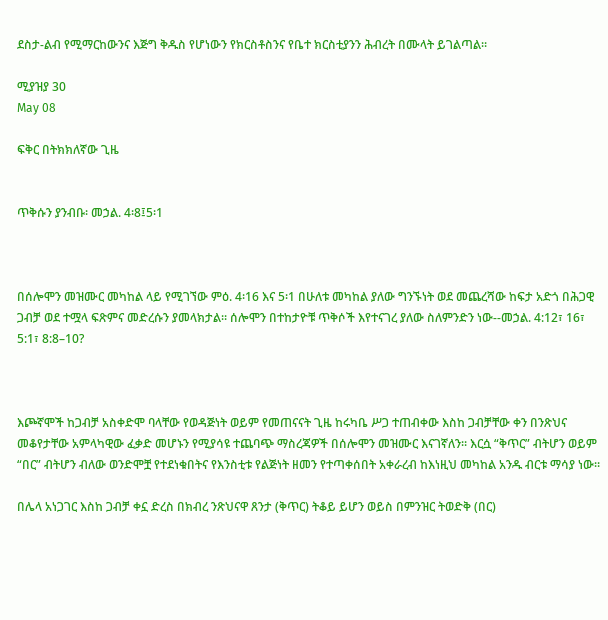ደስታ-ልብ የሚማርከውንና እጅግ ቅዱስ የሆነውን የክርስቶስንና የቤተ ክርስቲያንን ሕብረት በሙላት ይገልጣል።

ሚያዝያ 30
May 08

ፍቅር በትክክለኛው ጊዜ


ጥቅሱን ያንብቡ፡ መኃል. 4፡8፤5፡1



በሰሎሞን መዝሙር መካከል ላይ የሚገኘው ምዕ. 4፡16 እና 5፡1 በሁለቱ መካከል ያለው ግንኙነት ወደ መጨረሻው ከፍታ አድጎ በሕጋዊ ጋብቻ ወደ ተሟላ ፍጽምና መድረሱን ያመላክታል። ሰሎሞን በተከታዮቹ ጥቅሶች እየተናገረ ያለው ስለምንድን ነው--መኃል. 4:12፣ 16፣ 5:1፣ 8:8–10?



እጮኛሞች ከጋብቻ አስቀድሞ ባላቸው የወዳጅነት ወይም የመጠናናት ጊዜ ከሩካቤ ሥጋ ተጠብቀው እስከ ጋብቻቸው ቀን በንጽህና መቆየታቸው አምላካዊው ፈቃድ መሆኑን የሚያሳዩ ተጨባጭ ማስረጃዎች በሰሎሞን መዝሙር እናገኛለን። እርሷ “ቅጥር” ብትሆን ወይም “በር” ብትሆን ብለው ወንድሞቿ የተደነቁበትና የእንስቲቱ የልጅነት ዘመን የተጣቀሰበት አቀራረብ ከእነዚህ መካከል አንዱ ብርቱ ማሳያ ነው።

በሌላ አነጋገር እስከ ጋብቻ ቀኗ ድረስ በክብረ ንጽህናዋ ጸንታ (ቅጥር) ትቆይ ይሆን ወይስ በምንዝር ትወድቅ (በር)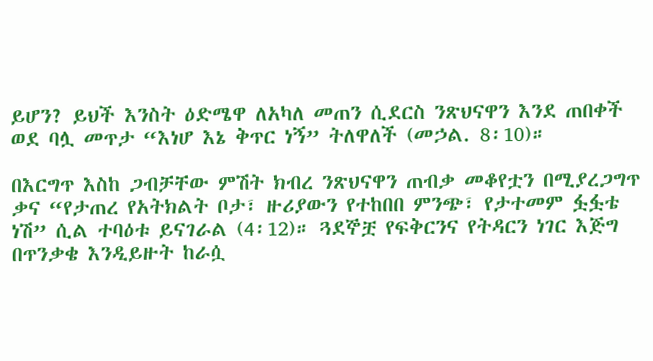ይሆን? ይህች እንስት ዕድሜዋ ለአካለ መጠን ሲደርስ ንጽህናዋን እንደ ጠበቀች ወደ ባሏ መጥታ “እነሆ እኔ ቅጥር ነኝ” ትለዋለች (መኃል. 8፡10)።

በእርግጥ እስከ ጋብቻቸው ምሽት ክብረ ንጽህናዋን ጠብቃ መቆየቷን በሚያረጋግጥ ቃና “የታጠረ የአትክልት ቦታ፣ ዙሪያውን የተከበበ ምንጭ፣ የታተመም ፏፏቴ ነሽ” ሲል ተባዕቱ ይናገራል (4፡12)። ጓደኞቿ የፍቅርንና የትዳርን ነገር እጅግ በጥንቃቄ እንዲይዙት ከራሷ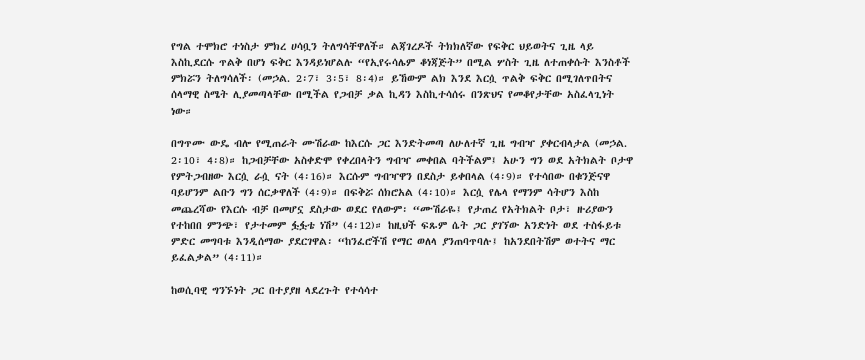የግል ተሞክሮ ተነስታ ምክረ ሀሳቧን ትለግሳቸዋለች። ልጃገረዶች ትክክለኛው የፍቅር ህይወትና ጊዜ ላይ እስኪደርሱ ጥልቅ በሆነ ፍቅር እንዳይነሆልሉ “የኢየሩሳሌም ቆነጃጅት” በሚል ሦስት ጊዜ ለተጠቀሱት እንስቶች ምክሯን ትለግሳለች፡ (መኃል. 2፡7፣ 3፡5፣ 8፡4)። ይኸውም ልክ እንደ እርሷ ጥልቅ ፍቅር በሚገለጥበትና ሰላማዊ ስሜት ሊያመጣላቸው በሚችል የጋብቻ ቃል ኪዳን እስኪተሳሰሩ በንጽህና የመቆየታቸው አስፈላጊነት ነው።

በግጥሙ ውዴ ብሎ የሚጠራት ሙሽራው ከእርሱ ጋር እንድትመጣ ለሁለተኛ ጊዜ ግብዣ ያቀርብላታል (መኃል. 2፡10፣ 4፡8)። ከጋብቻቸው አስቀድሞ የቀረበላትን ግብዣ መቀበል ባትችልም፤ አሁን ግን ወደ አትክልት ቦታዋ የምትጋብዘው እርሷ ራሷ ናት (4፡16)። እርሱም ግብዣዋን በደስታ ይቀበላል (4፡9)። የተሳበው በቁንጅናዋ ባይሆንም ልቡን ግን ሰርቃዋለች (4፡9)። በፍቅሯ ሰክሮአል (4፡10)። እርሷ የሌላ የማንም ሳትሆን እስከ መጨረሻው የእርሱ ብቻ በመሆኗ ደስታው ወደር የለውም፡ “ሙሽራዬ፤ የታጠረ የአትክልት ቦታ፣ ዙሪያውን የተከበበ ምንጭ፣ የታተመም ፏፏቴ ነሽ” (4፡12)። ከዚህች ፍጹም ሴት ጋር ያገኘው አንድነት ወደ ተስፋይቱ ምድር መግባቱ እንዲሰማው ያደርገዋል፡ “ከንፈሮችሽ የማር ወለላ ያንጠባጥባሉ፤ ከአንደበትሽም ወተትና ማር ይፈልቃል” (4፡11)።

ከወሲባዊ ግንኙነት ጋር በተያያዘ ላደረጉት የተሳሳተ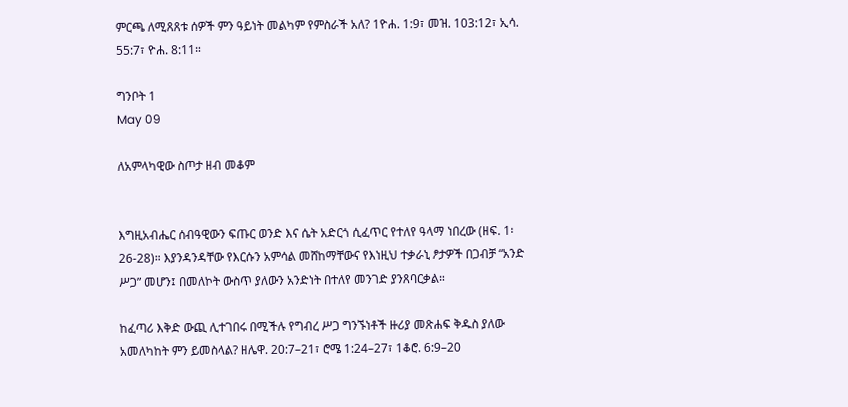ምርጫ ለሚጸጸቱ ሰዎች ምን ዓይነት መልካም የምስራች አለ? 1ዮሐ. 1:9፣ መዝ. 103:12፣ ኢሳ. 55:7፣ ዮሐ. 8:11።

ግንቦት 1
May 09

ለአምላካዊው ስጦታ ዘብ መቆም


እግዚአብሔር ሰብዓዊውን ፍጡር ወንድ እና ሴት አድርጎ ሲፈጥር የተለየ ዓላማ ነበረው (ዘፍ. 1፡26-28)። እያንዳንዳቸው የእርሱን አምሳል መሸከማቸውና የእነዚህ ተቃራኒ ፆታዎች በጋብቻ “አንድ ሥጋ” መሆን፤ በመለኮት ውስጥ ያለውን አንድነት በተለየ መንገድ ያንጸባርቃል።

ከፈጣሪ እቅድ ውጪ ሊተገበሩ በሚችሉ የግብረ ሥጋ ግንኙነቶች ዙሪያ መጽሐፍ ቅዱስ ያለው አመለካከት ምን ይመስላል? ዘሌዋ. 20:7–21፣ ሮሜ 1:24–27፣ 1ቆሮ. 6:9–20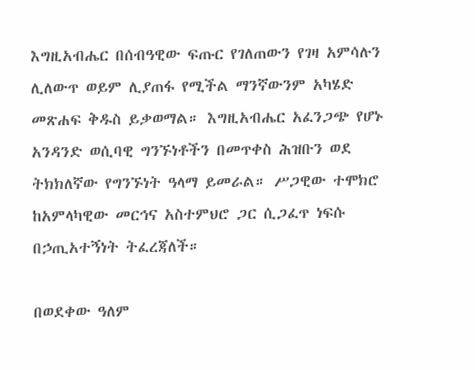እግዚአብሔር በሰብዓዊው ፍጡር የገለጠውን የገዛ አምሳሉን ሊለውጥ ወይም ሊያጠፋ የሚችል ማንኛውንም አካሄድ መጽሐፍ ቅዱስ ይቃወማል። እግዚአብሔር አፈንጋጭ የሆኑ አንዳንድ ወሲባዊ ግንኙነቶችን በመጥቀስ ሕዝቡን ወደ ትክክለኛው የግንኙነት ዓላማ ይመራል። ሥጋዊው ተሞክሮ ከአምላካዊው መርኅና አስተምህሮ ጋር ሲጋፈጥ ነፍሱ በኃጢአተኝነት ትፈረጃለች።

በወደቀው ዓለም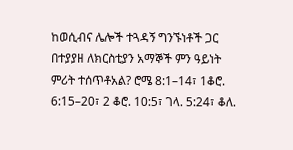ከወሲብና ሌሎች ተጓዳኝ ግንኙነቶች ጋር በተያያዘ ለክርስቲያን አማኞች ምን ዓይነት ምሪት ተሰጥቶአል? ሮሜ 8:1–14፣ 1ቆሮ. 6:15–20፣ 2 ቆሮ. 10:5፣ ገላ. 5:24፣ ቆለ.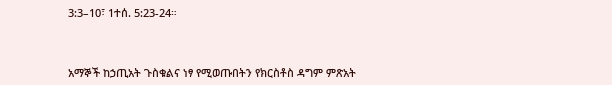3:3–10፣ 1ተሰ. 5:23-24።



አማኞች ከኃጢአት ጉስቁልና ነፃ የሚወጡበትን የክርስቶስ ዳግም ምጽአት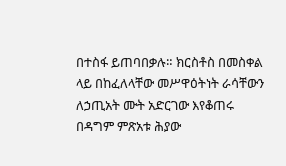በተስፋ ይጠባበቃሉ። ክርስቶስ በመስቀል ላይ በከፈለላቸው መሥዋዕትነት ራሳቸውን ለኃጢአት ሙት አድርገው እየቆጠሩ በዳግም ምጽአቱ ሕያው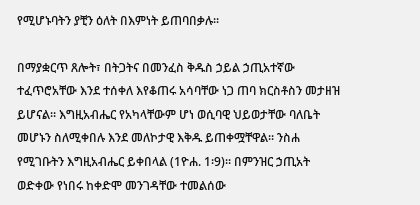የሚሆኑባትን ያቺን ዕለት በእምነት ይጠባበቃሉ።

በማያቋርጥ ጸሎት፣ በትጋትና በመንፈስ ቅዱስ ኃይል ኃጢአተኛው ተፈጥሮአቸው እንደ ተሰቀለ እየቆጠሩ አሳባቸው ነጋ ጠባ ክርስቶስን መታዘዝ ይሆናል። እግዚአብሔር የአካላቸውም ሆነ ወሲባዊ ህይወታቸው ባለቤት መሆኑን ስለሚቀበሉ እንደ መለኮታዊ እቅዱ ይጠቀሟቸዋል። ንስሐ የሚገቡትን እግዚአብሔር ይቀበላል (1ዮሐ. 1፡9)። በምንዝር ኃጢአት ወድቀው የነበሩ ከቀድሞ መንገዳቸው ተመልሰው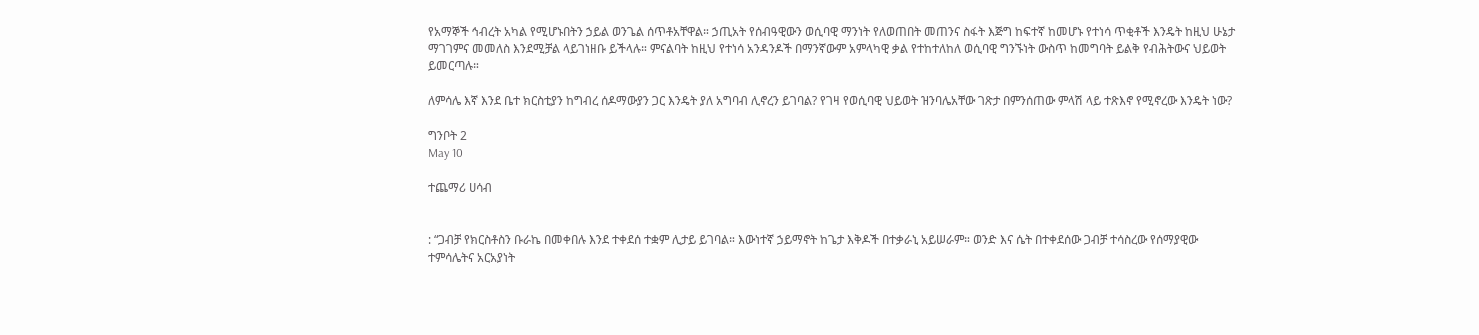የአማኞች ኅብረት አካል የሚሆኑበትን ኃይል ወንጌል ሰጥቶአቸዋል። ኃጢአት የሰብዓዊውን ወሲባዊ ማንነት የለወጠበት መጠንና ስፋት እጅግ ከፍተኛ ከመሆኑ የተነሳ ጥቂቶች እንዴት ከዚህ ሁኔታ ማገገምና መመለስ እንደሚቻል ላይገነዘቡ ይችላሉ። ምናልባት ከዚህ የተነሳ አንዳንዶች በማንኛውም አምላካዊ ቃል የተከተለከለ ወሲባዊ ግንኙነት ውስጥ ከመግባት ይልቅ የብሕትውና ህይወት ይመርጣሉ።

ለምሳሌ እኛ እንደ ቤተ ክርስቲያን ከግብረ ሰዶማውያን ጋር እንዴት ያለ አግባብ ሊኖረን ይገባል? የገዛ የወሲባዊ ህይወት ዝንባሌአቸው ገጽታ በምንሰጠው ምላሽ ላይ ተጽእኖ የሚኖረው እንዴት ነው?

ግንቦት 2
May 10

ተጨማሪ ሀሳብ


: “ጋብቻ የክርስቶስን ቡራኬ በመቀበሉ እንደ ተቀደሰ ተቋም ሊታይ ይገባል። እውነተኛ ኃይማኖት ከጌታ እቅዶች በተቃራኒ አይሠራም። ወንድ እና ሴት በተቀደሰው ጋብቻ ተሳስረው የሰማያዊው ተምሳሌትና አርአያነት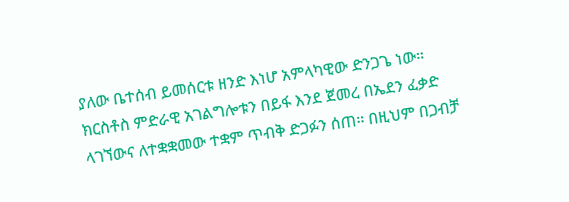ያለው ቤተሰብ ይመሰርቱ ዘንድ እነሆ አምላካዊው ድንጋጌ ነው። ክርስቶስ ምድራዊ አገልግሎቱን በይፋ እንደ ጀመረ በኤደን ፈቃድ ላገኘውና ለተቋቋመው ተቋም ጥብቅ ድጋፉን ሰጠ። በዚህም በጋብቻ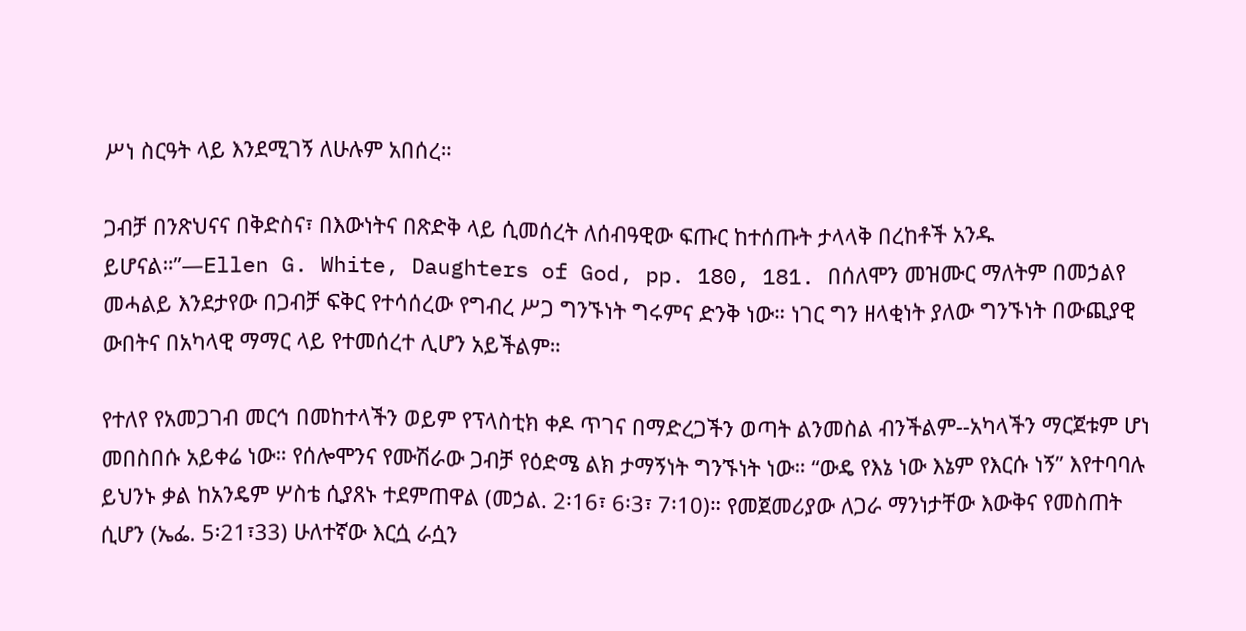ሥነ ስርዓት ላይ እንደሚገኝ ለሁሉም አበሰረ።

ጋብቻ በንጽህናና በቅድስና፣ በእውነትና በጽድቅ ላይ ሲመሰረት ለሰብዓዊው ፍጡር ከተሰጡት ታላላቅ በረከቶች አንዱ ይሆናል።”—Ellen G. White, Daughters of God, pp. 180, 181. በሰለሞን መዝሙር ማለትም በመኃልየ መሓልይ እንደታየው በጋብቻ ፍቅር የተሳሰረው የግብረ ሥጋ ግንኙነት ግሩምና ድንቅ ነው። ነገር ግን ዘላቂነት ያለው ግንኙነት በውጪያዊ ውበትና በአካላዊ ማማር ላይ የተመሰረተ ሊሆን አይችልም።

የተለየ የአመጋገብ መርኅ በመከተላችን ወይም የፕላስቲክ ቀዶ ጥገና በማድረጋችን ወጣት ልንመስል ብንችልም--አካላችን ማርጀቱም ሆነ መበስበሱ አይቀሬ ነው። የሰሎሞንና የሙሽራው ጋብቻ የዕድሜ ልክ ታማኝነት ግንኙነት ነው። “ውዴ የእኔ ነው እኔም የእርሱ ነኝ” እየተባባሉ ይህንኑ ቃል ከአንዴም ሦስቴ ሲያጸኑ ተደምጠዋል (መኃል. 2፡16፣ 6፡3፣ 7፡10)። የመጀመሪያው ለጋራ ማንነታቸው እውቅና የመስጠት ሲሆን (ኤፌ. 5፡21፣33) ሁለተኛው እርሷ ራሷን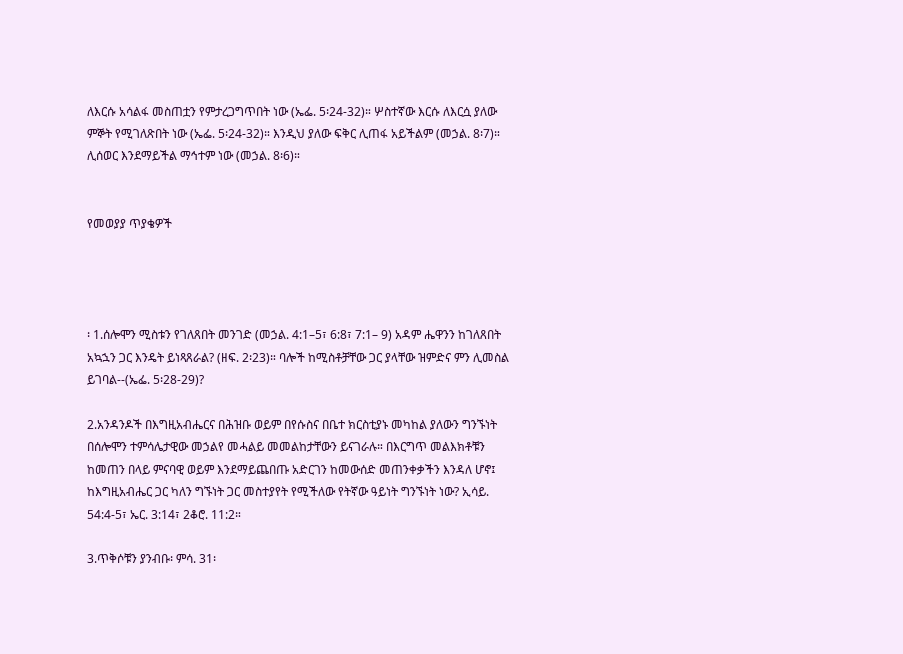ለእርሱ አሳልፋ መስጠቷን የምታረጋግጥበት ነው (ኤፌ. 5፡24-32)። ሦስተኛው እርሱ ለእርሷ ያለው ምኞት የሚገለጽበት ነው (ኤፌ. 5፡24-32)። እንዲህ ያለው ፍቅር ሊጠፋ አይችልም (መኃል. 8፡7)። ሊሰወር እንደማይችል ማኅተም ነው (መኃል. 8፡6)።


የመወያያ ጥያቄዎች




፡ 1.ሰሎሞን ሚስቱን የገለጸበት መንገድ (መኃል. 4:1–5፣ 6:8፣ 7:1– 9) አዳም ሔዋንን ከገለጸበት አኳኋን ጋር እንዴት ይነጻጸራል? (ዘፍ. 2፡23)። ባሎች ከሚስቶቻቸው ጋር ያላቸው ዝምድና ምን ሊመስል ይገባል--(ኤፌ. 5፡28-29)?

2.አንዳንዶች በእግዚአብሔርና በሕዝቡ ወይም በየሱስና በቤተ ክርስቲያኑ መካከል ያለውን ግንኙነት በሰሎሞን ተምሳሌታዊው መኃልየ መሓልይ መመልከታቸውን ይናገራሉ። በእርግጥ መልእክቶቹን ከመጠን በላይ ምናባዊ ወይም እንደማይጨበጡ አድርገን ከመውሰድ መጠንቀቃችን እንዳለ ሆኖ፤ ከእግዚአብሔር ጋር ካለን ግኙነት ጋር መስተያየት የሚችለው የትኛው ዓይነት ግንኙነት ነው? ኢሳይ. 54:4-5፣ ኤር. 3:14፣ 2ቆሮ. 11:2።

3.ጥቅሶቹን ያንብቡ፡ ምሳ. 31፡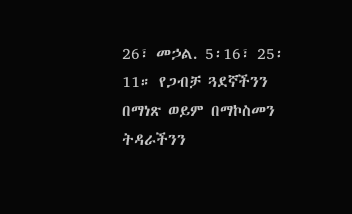26፣ መኃል. 5፡16፣ 25፡11። የጋብቻ ጓደኛችንን በማነጽ ወይም በማኮስመን ትዳራችንን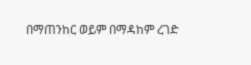በማጠንከር ወይም በማዳከም ረገድ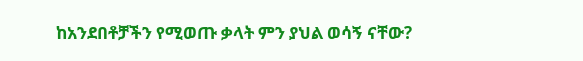ከአንደበቶቻችን የሚወጡ ቃላት ምን ያህል ወሳኝ ናቸው?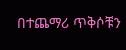በተጨማሪ ጥቅሶቹን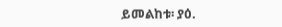ይመልከቱ፡ ያዕ.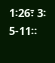1፡26፣ 3፡ 5-11።